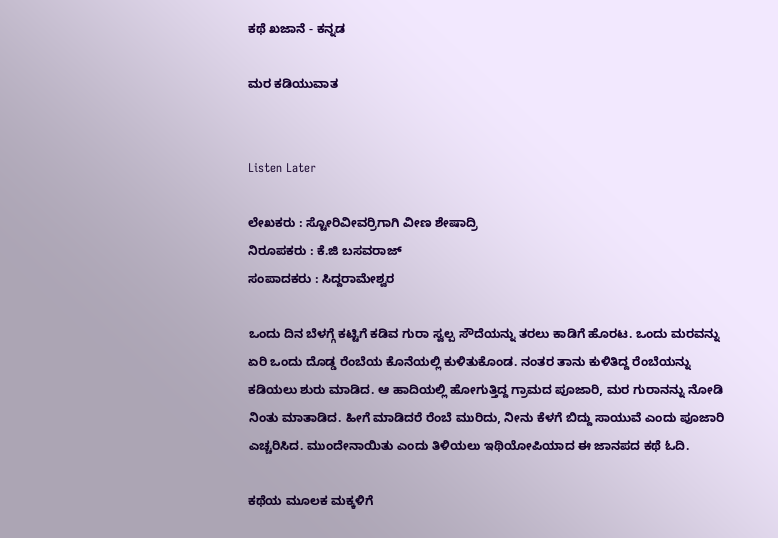ಕಥೆ ಖಜಾನೆ - ಕನ್ನಡ

ಮರ ಕಡಿಯುವಾತ


Listen Later

ಲೇಖಕರು : ಸ್ಟೋರಿವೀವರ್ರಿಗಾಗಿ ವೀಣ ಶೇಷಾದ್ರಿ
ನಿರೂಪಕರು : ಕೆ.ಜಿ ಬಸವರಾಜ್
ಸಂಪಾದಕರು : ಸಿದ್ದರಾಮೇಶ್ವರ

ಒಂದು ದಿನ ಬೆಳಗ್ಗೆ ಕಟ್ಟಿಗೆ ಕಡಿವ ಗುರಾ ಸ್ವಲ್ಪ ಸೌದೆಯನ್ನು ತರಲು ಕಾಡಿಗೆ ಹೊರಟ. ಒಂದು ಮರವನ್ನು ಏರಿ ಒಂದು ದೊಡ್ಡ ರೆಂಬೆಯ ಕೊನೆಯಲ್ಲಿ ಕುಳಿತುಕೊಂಡ. ನಂತರ ತಾನು ಕುಳಿತಿದ್ದ ರೆಂಬೆಯನ್ನು ಕಡಿಯಲು ಶುರು ಮಾಡಿದ. ಆ ಹಾದಿಯಲ್ಲಿ ಹೋಗುತ್ತಿದ್ದ ಗ್ರಾಮದ ಪೂಜಾರಿ, ಮರ ಗುರಾನನ್ನು ನೋಡಿ ನಿಂತು ಮಾತಾಡಿದ. ಹೀಗೆ ಮಾಡಿದರೆ ರೆಂಬೆ ಮುರಿದು, ನೀನು ಕೆಳಗೆ ಬಿದ್ದು ಸಾಯುವೆ ಎಂದು ಪೂಜಾರಿ ಎಚ್ಚರಿಸಿದ. ಮುಂದೇನಾಯಿತು ಎಂದು ತಿಳಿಯಲು ಇಥಿಯೋಪಿಯಾದ ಈ ಜಾನಪದ ಕಥೆ ಓದಿ.

ಕಥೆಯ ಮೂಲಕ ಮಕ್ಕಳಿಗೆ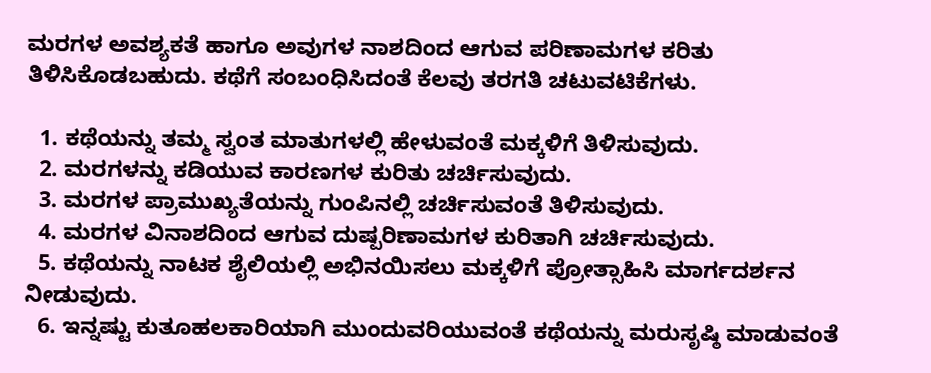ಮರಗಳ ಅವಶ್ಯಕತೆ ಹಾಗೂ ಅವುಗಳ ನಾಶದಿಂದ ಆಗುವ ಪರಿಣಾಮಗಳ ಕರಿತು ತಿಳಿಸಿಕೊಡಬಹುದು. ಕಥೆಗೆ ಸಂಬಂಧಿಸಿದಂತೆ ಕೆಲವು ತರಗತಿ ಚಟುವಟಿಕೆಗಳು.

  1. ಕಥೆಯನ್ನು ತಮ್ಮ ಸ್ವಂತ ಮಾತುಗಳಲ್ಲಿ ಹೇಳುವಂತೆ ಮಕ್ಕಳಿಗೆ ತಿಳಿಸುವುದು.
  2. ಮರಗಳನ್ನು ಕಡಿಯುವ ಕಾರಣಗಳ ಕುರಿತು ಚರ್ಚಿಸುವುದು.
  3. ಮರಗಳ ಪ್ರಾಮುಖ್ಯತೆಯನ್ನು ಗುಂಪಿನಲ್ಲಿ ಚರ್ಚಿಸುವಂತೆ ತಿಳಿಸುವುದು.
  4. ಮರಗಳ ವಿನಾಶದಿಂದ ಆಗುವ ದುಷ್ಪರಿಣಾಮಗಳ ಕುರಿತಾಗಿ ಚರ್ಚಿಸುವುದು.
  5. ಕಥೆಯನ್ನು ನಾಟಕ ಶೈಲಿಯಲ್ಲಿ ಅಭಿನಯಿಸಲು ಮಕ್ಕಳಿಗೆ ಪ್ರೋತ್ಸಾಹಿಸಿ ಮಾರ್ಗದರ್ಶನ ನೀಡುವುದು.
  6. ಇನ್ನಷ್ಟು ಕುತೂಹಲಕಾರಿಯಾಗಿ ಮುಂದುವರಿಯುವಂತೆ ಕಥೆಯನ್ನು ಮರುಸೃಷ್ಠಿ ಮಾಡುವಂತೆ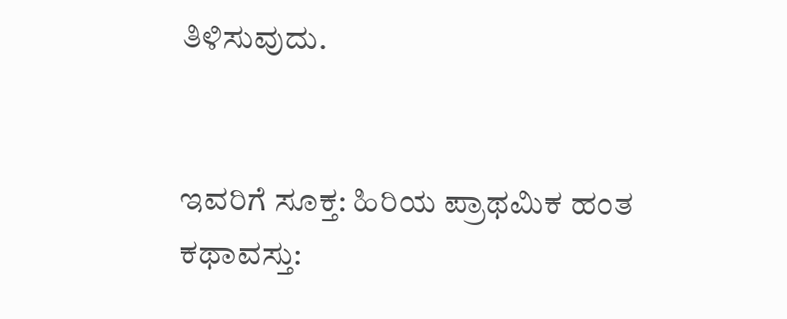ತಿಳಿಸುವುದು.


ಇವರಿಗೆ ಸೂಕ್ತ: ಹಿರಿಯ ಪ್ರಾಥಮಿಕ ಹಂತ
ಕಥಾವಸ್ತು: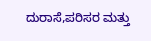ದುರಾಸೆ,ಪರಿಸರ ಮತ್ತು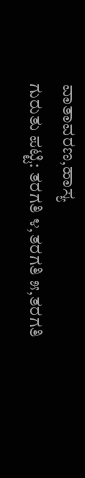ವಾತಾವರಣ,ಹಾಸ್ಯ
ಗುರುತು ಪಟ್ಟಿ: ತರಗತಿ ೪,ತರಗತಿ ೫,ತರಗತಿ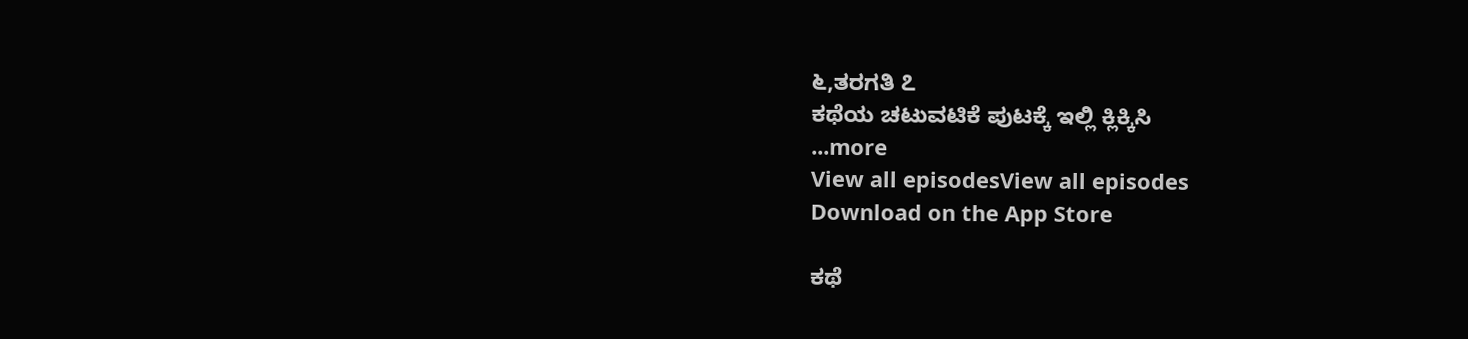೬,ತರಗತಿ ೭
ಕಥೆಯ ಚಟುವಟಿಕೆ ಪುಟಕ್ಕೆ ಇಲ್ಲಿ ಕ್ಲಿಕ್ಕಿಸಿ
...more
View all episodesView all episodes
Download on the App Store

ಕಥೆ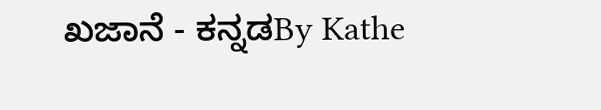ಖಜಾನೆ - ಕನ್ನಡBy Kathe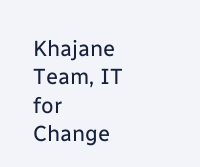Khajane Team, IT for Change